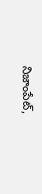నిజాంపేట్,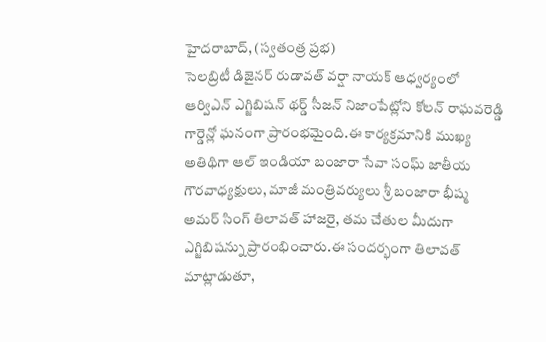హైదరాబాద్, (స్వతంత్ర ప్రభ)
సెలబ్రిటీ డిజైనర్ రుడావత్ వర్షా నాయక్ ఆధ్వర్యంలో ఆర్విఎన్ ఎగ్జిబిషన్ థర్డ్ సీజన్ నిజాంపేట్లోని కోలన్ రాఘవరెడ్డి గార్డెన్లో ఘనంగా ప్రారంభమైంది.ఈ కార్యక్రమానికి ముఖ్య అతిథిగా ఆల్ ఇండియా బంజారా సేవా సంఘ్ జాతీయ గౌరవాధ్యక్షులు, మాజీ మంత్రివర్యులు శ్రీ బంజారా భీష్మ అమర్ సింగ్ తిలావత్ హాజరై, తమ చేతుల మీదుగా ఎగ్జిబిషన్ను ప్రారంభించారు.ఈ సందర్భంగా తిలావత్ మాట్లాడుతూ,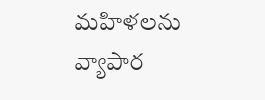మహిళలను వ్యాపార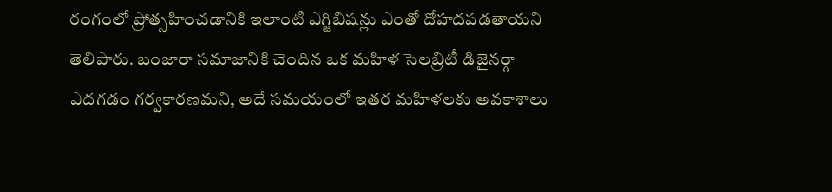రంగంలో ప్రోత్సహించడానికి ఇలాంటి ఎగ్జిబిషన్లు ఎంతో దోహదపడతాయని తెలిపారు. బంజారా సమాజానికి చెందిన ఒక మహిళ సెలబ్రిటీ డిజైనర్గా ఎదగడం గర్వకారణమని, అదే సమయంలో ఇతర మహిళలకు అవకాశాలు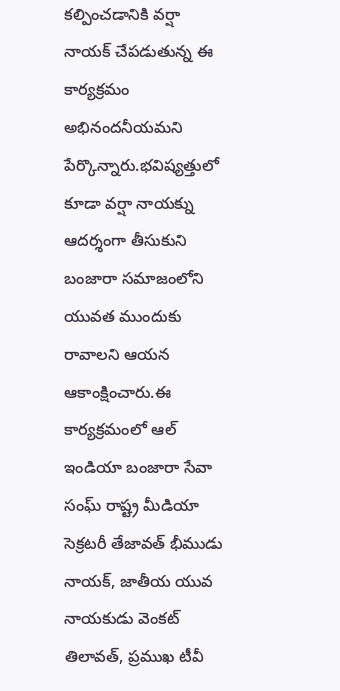కల్పించడానికి వర్షా నాయక్ చేపడుతున్న ఈ కార్యక్రమం అభినందనీయమని పేర్కొన్నారు.భవిష్యత్తులో కూడా వర్షా నాయక్ను ఆదర్శంగా తీసుకుని బంజారా సమాజంలోని యువత ముందుకు రావాలని ఆయన ఆకాంక్షించారు.ఈ కార్యక్రమంలో ఆల్ ఇండియా బంజారా సేవా సంఘ్ రాష్ట్ర మీడియా సెక్రటరీ తేజావత్ భీముడు నాయక్, జాతీయ యువ నాయకుడు వెంకట్ తిలావత్, ప్రముఖ టీవీ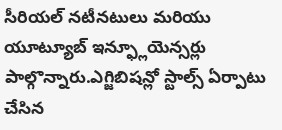సీరియల్ నటీనటులు మరియు యూట్యూబ్ ఇన్ఫ్లూయెన్సర్లు పాల్గొన్నారు.ఎగ్జిబిషన్లో స్టాల్స్ ఏర్పాటు చేసిన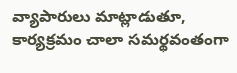వ్యాపారులు మాట్లాడుతూ, కార్యక్రమం చాలా సమర్థవంతంగా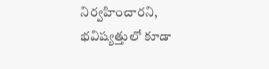నిర్వహించారని, భవిష్యత్తులో కూడా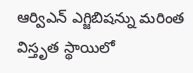ఆర్విఎన్ ఎగ్జిబిషన్ను మరింత విస్తృత స్థాయిలో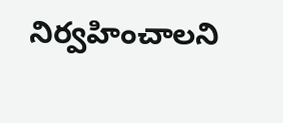నిర్వహించాలని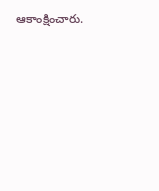ఆకాంక్షించారు.